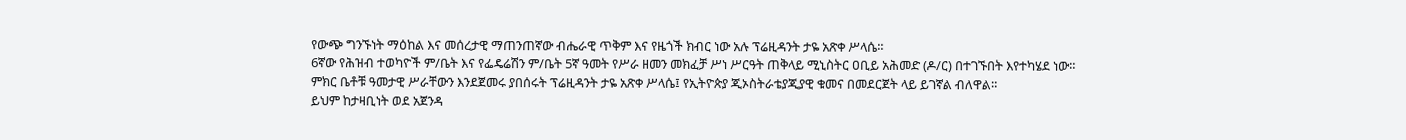የውጭ ግንኙነት ማዕከል እና መሰረታዊ ማጠንጠኛው ብሔራዊ ጥቅም እና የዜጎች ክብር ነው አሉ ፕሬዚዳንት ታዬ አጽቀ ሥላሴ።
6ኛው የሕዝብ ተወካዮች ም/ቤት እና የፌዴሬሽን ም/ቤት 5ኛ ዓመት የሥራ ዘመን መክፈቻ ሥነ ሥርዓት ጠቅላይ ሚኒስትር ዐቢይ አሕመድ (ዶ/ር) በተገኙበት እየተካሄደ ነው።
ምክር ቤቶቹ ዓመታዊ ሥራቸውን እንደጀመሩ ያበሰሩት ፕሬዚዳንት ታዬ አጽቀ ሥላሴ፤ የኢትዮጵያ ጂኦስትራቴያጂያዊ ቁመና በመደርጀት ላይ ይገኛል ብለዋል።
ይህም ከታዛቢነት ወደ አጀንዳ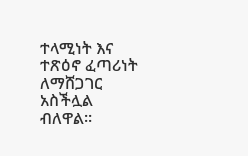ተላሚነት እና ተጽዕኖ ፈጣሪነት ለማሸጋገር አስችሏል ብለዋል።